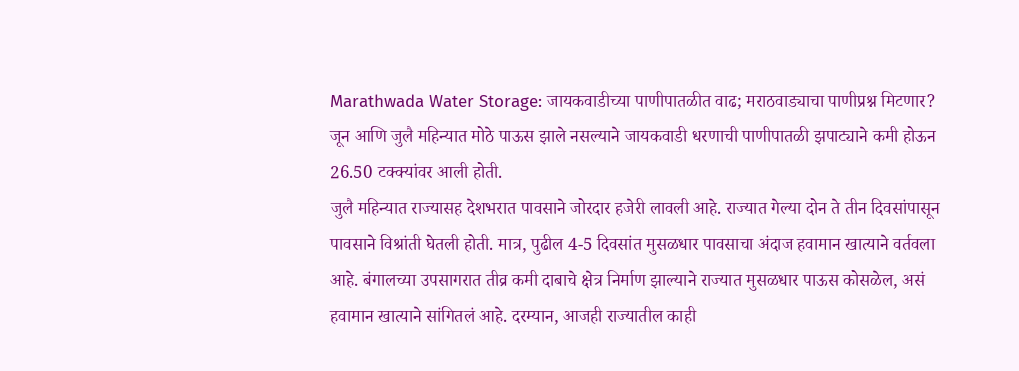Marathwada Water Storage: जायकवाडीच्या पाणीपातळीत वाढ; मराठवाड्याचा पाणीप्रश्न मिटणार?
जून आणि जुलै महिन्यात मोठे पाऊस झाले नसल्याने जायकवाडी धरणाची पाणीपातळी झपाट्याने कमी होऊन 26.50 टक्क्यांवर आली होती.
जुलै महिन्यात राज्यासह देशभरात पावसाने जोरदार हजेरी लावली आहे. राज्यात गेल्या दोन ते तीन दिवसांपासून पावसाने विश्रांती घेतली होती. मात्र, पुढील 4-5 दिवसांत मुसळधार पावसाचा अंदाज हवामान खात्याने वर्तवला आहे. बंगालच्या उपसागरात तीव्र कमी दाबाचे क्षेत्र निर्माण झाल्याने राज्यात मुसळधार पाऊस कोसळेल, असं हवामान खात्याने सांगितलं आहे. दरम्यान, आजही राज्यातील काही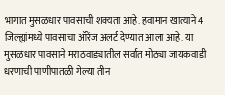भागात मुसळधार पावसाची शक्यता आहे. हवामान खात्याने 4 जिल्ह्यांमध्ये पावसाचा ऑरेंज अलर्ट देण्यात आला आहे. या मुसळधार पावसाने मराठवाड्यातील सर्वात मोठ्या जायकवाडी धरणाची पाणीपातळी गेल्या तीन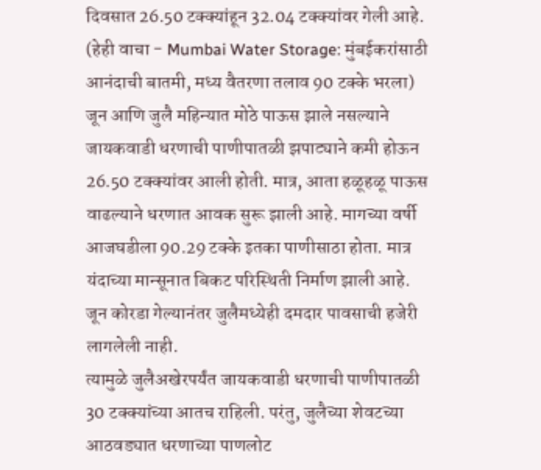दिवसात 26.50 टक्क्यांहून 32.04 टक्क्यांवर गेली आहे. (हेही वाचा - Mumbai Water Storage: मुंबईकरांसाठी आनंदाची बातमी, मध्य वैतरणा तलाव 90 टक्के भरला)
जून आणि जुलै महिन्यात मोठे पाऊस झाले नसल्याने जायकवाडी धरणाची पाणीपातळी झपाट्याने कमी होऊन 26.50 टक्क्यांवर आली होती. मात्र, आता हळूहळू पाऊस वाढल्याने धरणात आवक सुरू झाली आहे. मागच्या वर्षी आजघडीला 90.29 टक्के इतका पाणीसाठा होता. मात्र यंदाच्या मान्सूनात बिकट परिस्थिती निर्माण झाली आहे. जून कोरडा गेल्यानंतर जुलैमध्येही दमदार पावसाची हजेरी लागलेली नाही.
त्यामुळे जुलैअखेरपर्यंत जायकवाडी धरणाची पाणीपातळी 30 टक्क्यांच्या आतच राहिली. परंतु, जुलैच्या शेवटच्या आठवड्यात धरणाच्या पाणलोट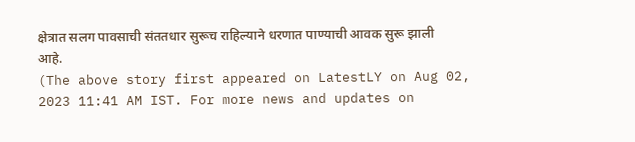क्षेत्रात सलग पावसाची संततधार सुरूच राहिल्याने धरणात पाण्याची आवक सुरू झाली आहे.
(The above story first appeared on LatestLY on Aug 02, 2023 11:41 AM IST. For more news and updates on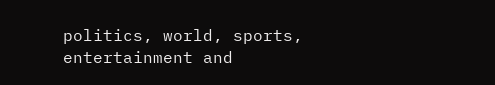politics, world, sports, entertainment and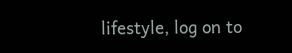lifestyle, log on to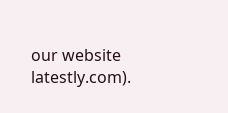our website latestly.com).